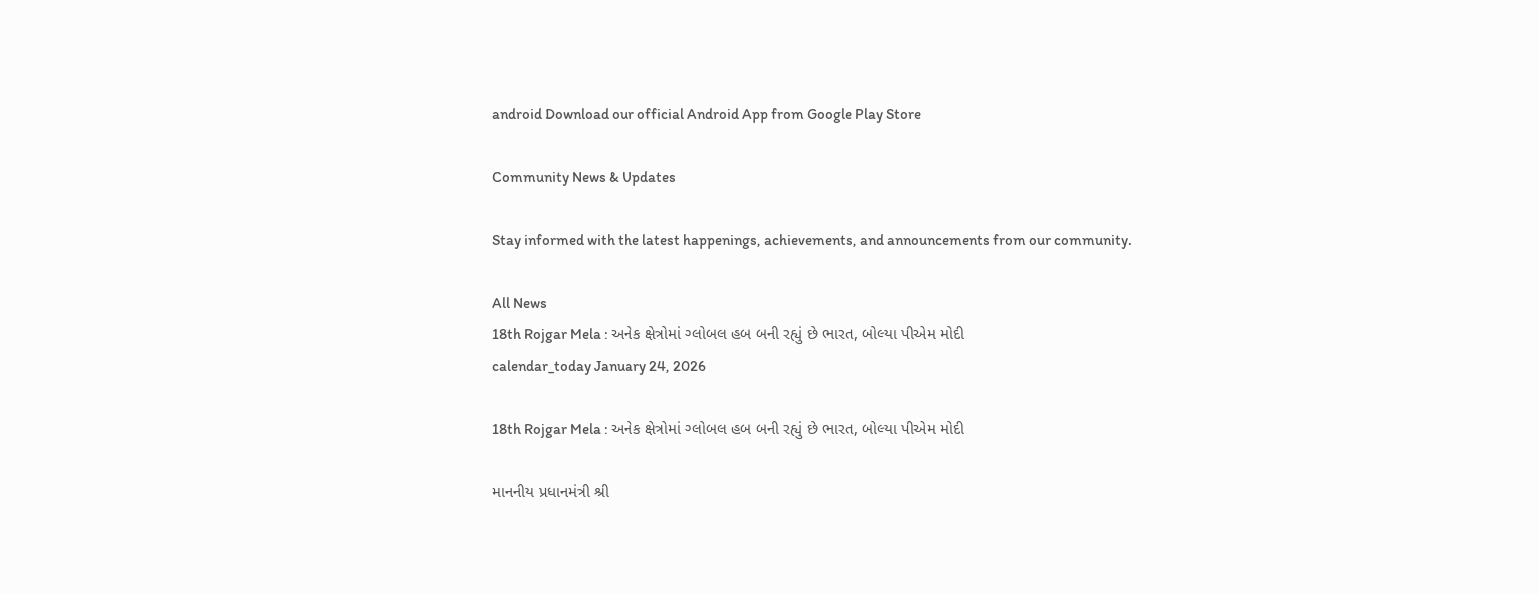android Download our official Android App from Google Play Store

Community News & Updates

Stay informed with the latest happenings, achievements, and announcements from our community.

All News
18th Rojgar Mela : અનેક ક્ષેત્રોમાં ગ્લોબલ હબ બની રહ્યું છે ભારત, બોલ્યા પીએમ મોદી
calendar_today January 24, 2026

18th Rojgar Mela : અનેક ક્ષેત્રોમાં ગ્લોબલ હબ બની રહ્યું છે ભારત, બોલ્યા પીએમ મોદી

માનનીય પ્રધાનમંત્રી શ્રી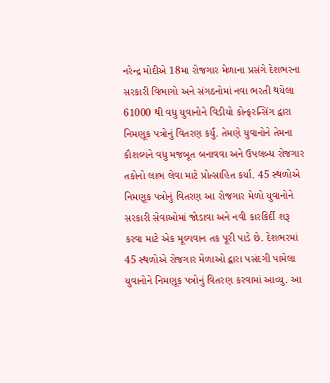નરેન્દ્ર મોદીએ 18મા રોજગાર મેળાના પ્રસંગે દેશભરના સરકારી વિભાગો અને સંગઠનોમાં નવા ભરતી થયેલા 61000 થી વધુ યુવાનોને વિડીયો કોન્ફરન્સિંગ દ્વારા નિમણૂક પત્રોનું વિતરણ કર્યું. તેમણે યુવાનોને તેમના કૌશલ્યને વધુ મજબૂત બનાવવા અને ઉપલબ્ધ રોજગાર તકોનો લાભ લેવા માટે પ્રોત્સાહિત કર્યા. 45 સ્થળોએ નિમણૂક પત્રોનું વિતરણ આ રોજગાર મેળો યુવાનોને સરકારી સેવાઓમાં જોડાવા અને નવી કારકિર્દી શરૂ કરવા માટે એક મૂલ્યવાન તક પૂરી પાડે છે. દેશભરમાં 45 સ્થળોએ રોજગાર મેળાઓ દ્વારા પસંદગી પામેલા યુવાનોને નિમણૂક પત્રોનું વિતરણ કરવામાં આવ્યુ. આ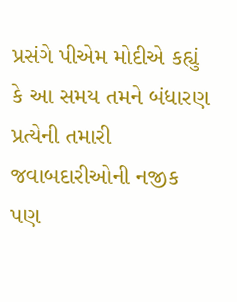પ્રસંગે પીએમ મોદીએ કહ્યું કે આ સમય તમને બંધારણ પ્રત્યેની તમારી જવાબદારીઓની નજીક પણ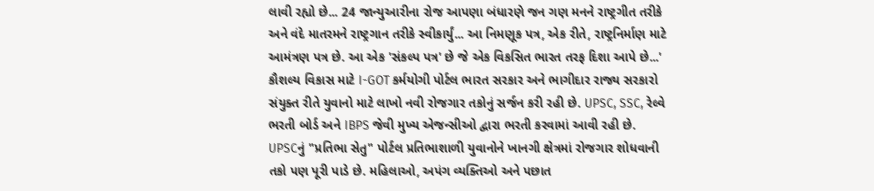લાવી રહ્યો છે... 24 જાન્યુઆરીના રોજ આપણા બંધારણે જન ગણ મનને રાષ્ટ્રગીત તરીકે અને વંદે માતરમને રાષ્ટ્રગાન તરીકે સ્વીકાર્યું... આ નિમણૂક પત્ર, એક રીતે, રાષ્ટ્રનિર્માણ માટે આમંત્રણ પત્ર છે. આ એક 'સંકલ્પ પત્ર' છે જે એક વિકસિત ભારત તરફ દિશા આપે છે...' કૌશલ્ય વિકાસ માટે I-GOT કર્મયોગી પોર્ટલ ભારત સરકાર અને ભાગીદાર રાજ્ય સરકારો સંયુક્ત રીતે યુવાનો માટે લાખો નવી રોજગાર તકોનું સર્જન કરી રહી છે. UPSC, SSC, રેલ્વે ભરતી બોર્ડ અને IBPS જેવી મુખ્ય એજન્સીઓ દ્વારા ભરતી કરવામાં આવી રહી છે. UPSCનું "પ્રતિભા સેતુ" પોર્ટલ પ્રતિભાશાળી યુવાનોને ખાનગી ક્ષેત્રમાં રોજગાર શોધવાની તકો પણ પૂરી પાડે છે. મહિલાઓ, અપંગ વ્યક્તિઓ અને પછાત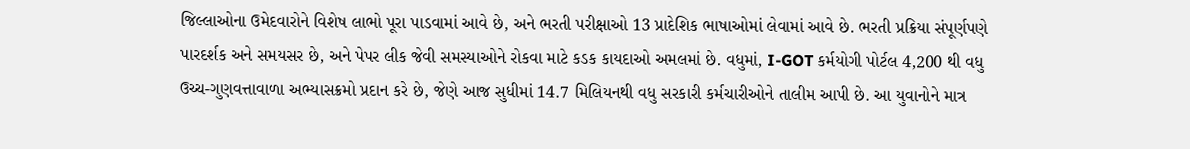જિલ્લાઓના ઉમેદવારોને વિશેષ લાભો પૂરા પાડવામાં આવે છે, અને ભરતી પરીક્ષાઓ 13 પ્રાદેશિક ભાષાઓમાં લેવામાં આવે છે. ભરતી પ્રક્રિયા સંપૂર્ણપણે પારદર્શક અને સમયસર છે, અને પેપર લીક જેવી સમસ્યાઓને રોકવા માટે કડક કાયદાઓ અમલમાં છે. વધુમાં, I-GOT કર્મયોગી પોર્ટલ 4,200 થી વધુ ઉચ્ચ-ગુણવત્તાવાળા અભ્યાસક્રમો પ્રદાન કરે છે, જેણે આજ સુધીમાં 14.7 મિલિયનથી વધુ સરકારી કર્મચારીઓને તાલીમ આપી છે. આ યુવાનોને માત્ર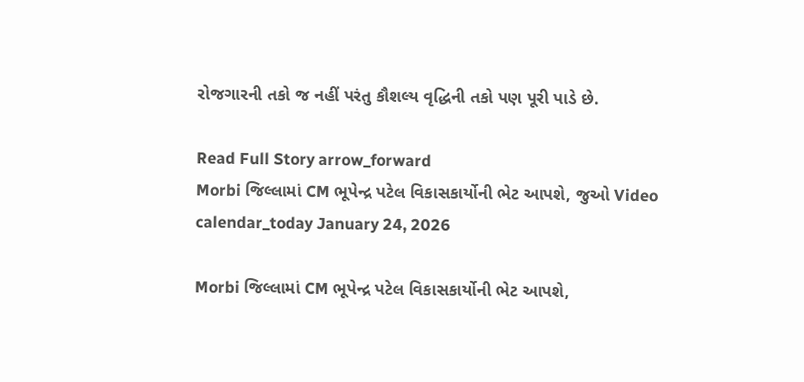રોજગારની તકો જ નહીં પરંતુ કૌશલ્ય વૃદ્ધિની તકો પણ પૂરી પાડે છે.

Read Full Story arrow_forward
Morbi જિલ્લામાં CM ભૂપેન્દ્ર પટેલ વિકાસકાર્યોની ભેટ આપશે, જુઓ Video
calendar_today January 24, 2026

Morbi જિલ્લામાં CM ભૂપેન્દ્ર પટેલ વિકાસકાર્યોની ભેટ આપશે,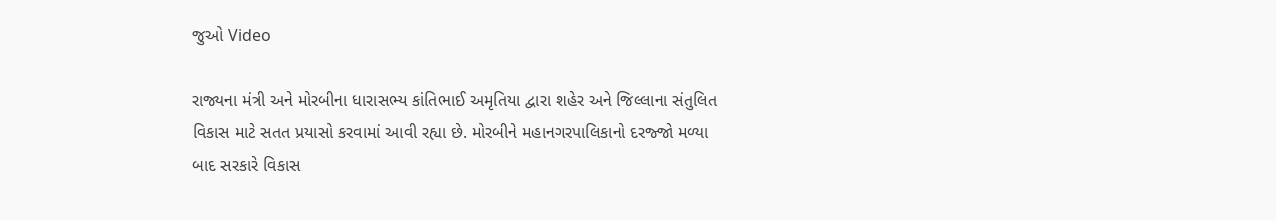જુઓ Video

રાજ્યના મંત્રી અને મોરબીના ધારાસભ્ય કાંતિભાઈ અમૃતિયા દ્વારા શહેર અને જિલ્લાના સંતુલિત વિકાસ માટે સતત પ્રયાસો કરવામાં આવી રહ્યા છે. મોરબીને મહાનગરપાલિકાનો દરજ્જો મળ્યા બાદ સરકારે વિકાસ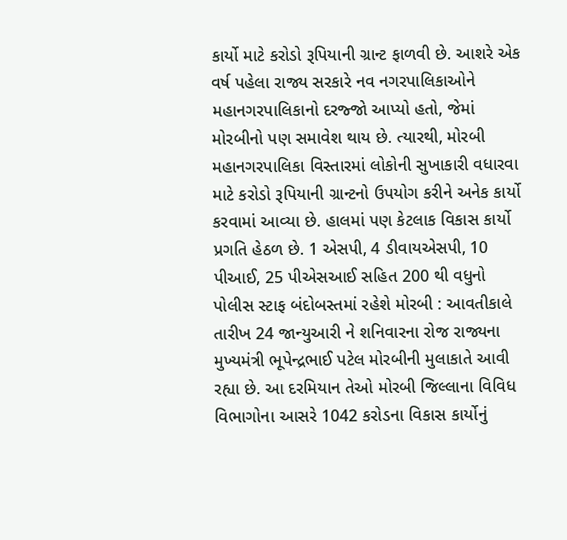કાર્યો માટે કરોડો રૂપિયાની ગ્રાન્ટ ફાળવી છે. આશરે એક વર્ષ પહેલા રાજ્ય સરકારે નવ નગરપાલિકાઓને મહાનગરપાલિકાનો દરજ્જો આપ્યો હતો, જેમાં મોરબીનો પણ સમાવેશ થાય છે. ત્યારથી, મોરબી મહાનગરપાલિકા વિસ્તારમાં લોકોની સુખાકારી વધારવા માટે કરોડો રૂપિયાની ગ્રાન્ટનો ઉપયોગ કરીને અનેક કાર્યો કરવામાં આવ્યા છે. હાલમાં પણ કેટલાક વિકાસ કાર્યો પ્રગતિ હેઠળ છે. 1 એસપી, 4 ડીવાયએસપી, 10 પીઆઈ, 25 પીએસઆઈ સહિત 200 થી વધુનો પોલીસ સ્ટાફ બંદોબસ્તમાં રહેશે મોરબી : આવતીકાલે તારીખ 24 જાન્યુઆરી ને શનિવારના રોજ રાજ્યના મુખ્યમંત્રી ભૂપેન્દ્રભાઈ પટેલ મોરબીની મુલાકાતે આવી રહ્યા છે. આ દરમિયાન તેઓ મોરબી જિલ્લાના વિવિધ વિભાગોના આસરે 1042 કરોડના વિકાસ કાર્યોનું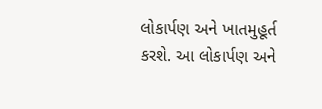લોકાર્પણ અને ખાતમુહૂર્ત કરશે. આ લોકાર્પણ અને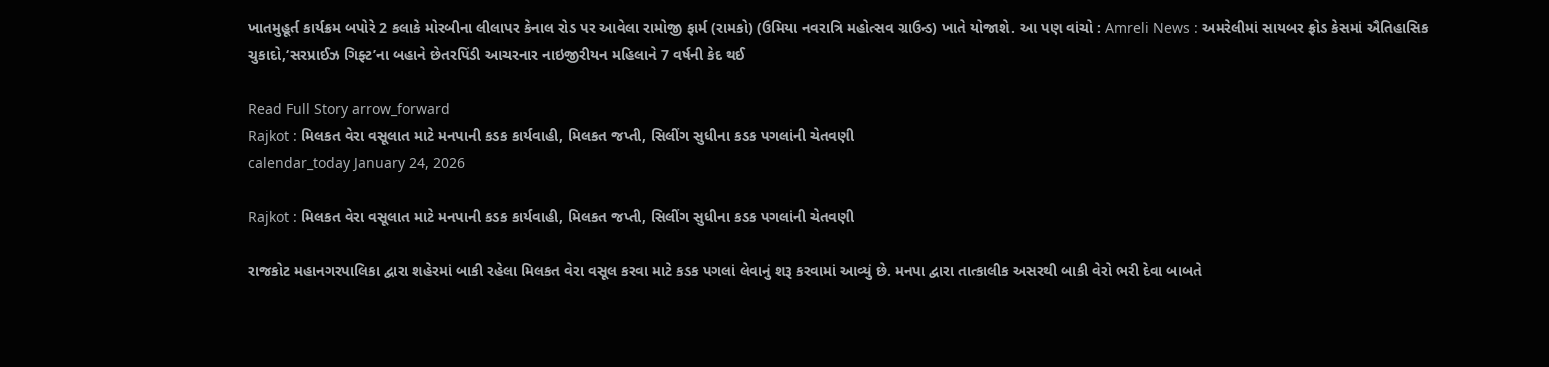ખાતમુહૂર્ત કાર્યક્રમ બપોરે 2 કલાકે મોરબીના લીલાપર કેનાલ રોડ પર આવેલા રામોજી ફાર્મ (રામકો) (ઉમિયા નવરાત્રિ મહોત્સવ ગ્રાઉન્ડ) ખાતે યોજાશે. આ પણ વાંચો : Amreli News : અમરેલીમાં સાયબર ફ્રોડ કેસમાં ઐતિહાસિક ચુકાદો,‘સરપ્રાઈઝ ગિફ્ટ’ના બહાને છેતરપિંડી આચરનાર નાઇજીરીયન મહિલાને 7 વર્ષની કેદ થઈ

Read Full Story arrow_forward
Rajkot : મિલકત વેરા વસૂલાત માટે મનપાની કડક કાર્યવાહી, મિલકત જપ્તી, સિલીંગ સુધીના કડક પગલાંની ચેતવણી
calendar_today January 24, 2026

Rajkot : મિલકત વેરા વસૂલાત માટે મનપાની કડક કાર્યવાહી, મિલકત જપ્તી, સિલીંગ સુધીના કડક પગલાંની ચેતવણી

રાજકોટ મહાનગરપાલિકા દ્વારા શહેરમાં બાકી રહેલા મિલકત વેરા વસૂલ કરવા માટે કડક પગલાં લેવાનું શરૂ કરવામાં આવ્યું છે. મનપા દ્વારા તાત્કાલીક અસરથી બાકી વેરો ભરી દેવા બાબતે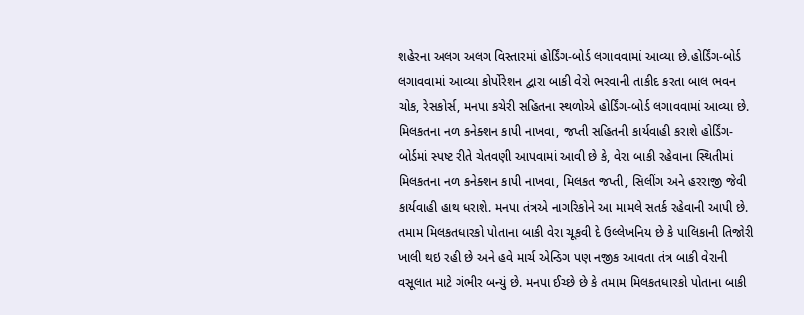શહેરના અલગ અલગ વિસ્તારમાં હોર્ડિંગ-બોર્ડ લગાવવામાં આવ્યા છે.હોર્ડિંગ-બોર્ડ લગાવવામાં આવ્યા કોર્પોરેશન દ્વારા બાકી વેરો ભરવાની તાકીદ કરતા બાલ ભવન ચોક, રેસકોર્સ, મનપા કચેરી સહિતના સ્થળોએ હોર્ડિંગ-બોર્ડ લગાવવામાં આવ્યા છે. મિલકતના નળ કનેક્શન કાપી નાખવા, જપ્તી સહિતની કાર્યવાહી કરાશે હોર્ડિંગ-બોર્ડમાં સ્પષ્ટ રીતે ચેતવણી આપવામાં આવી છે કે, વેરા બાકી રહેવાના સ્થિતીમાં મિલકતના નળ કનેક્શન કાપી નાખવા, મિલકત જપ્તી, સિલીંગ અને હરરાજી જેવી કાર્યવાહી હાથ ધરાશે. મનપા તંત્રએ નાગરિકોને આ મામલે સતર્ક રહેવાની આપી છે. તમામ મિલકતધારકો પોતાના બાકી વેરા ચૂકવી દે ઉલ્લેખનિય છે કે પાલિકાની તિજોરી ખાલી થઇ રહી છે અને હવે માર્ચ એન્ડિગ પણ નજીક આવતા તંત્ર બાકી વેરાની વસૂલાત માટે ગંભીર બન્યું છે. મનપા ઈચ્છે છે કે તમામ મિલકતધારકો પોતાના બાકી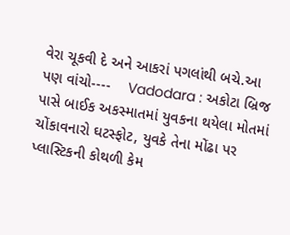વેરા ચૂકવી દે અને આકરાં પગલાંથી બચે.આ પણ વાંચો----    Vadodara : અકોટા બ્રિજ પાસે બાઈક અકસ્માતમાં યુવકના થયેલા મોતમાં ચોંકાવનારો ઘટસ્ફોટ, યુવકે તેના મોંઢા પર પ્લાસ્ટિકની કોથળી કેમ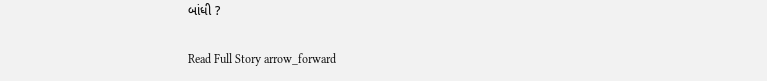બાંધી ?

Read Full Story arrow_forward